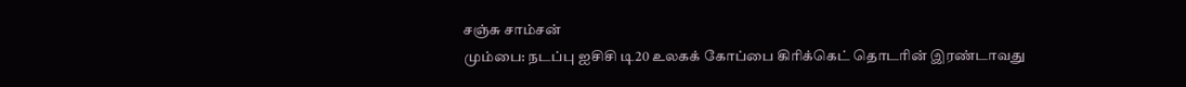சஞ்சு சாம்சன்
மும்பை: நடப்பு ஐசிசி டி20 உலகக் கோப்பை கிரிக்கெட் தொடரின் இரண்டாவது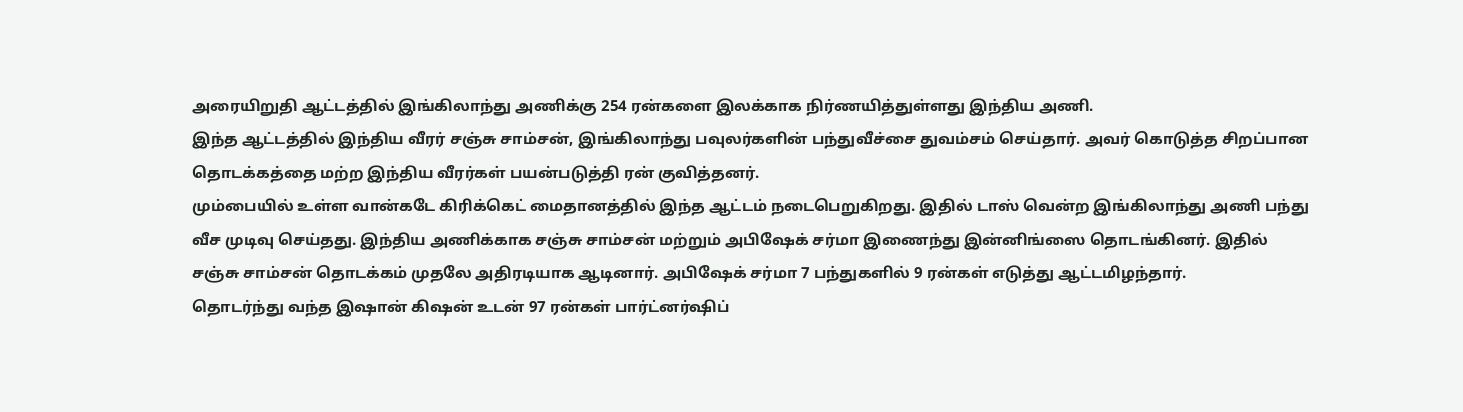அரையிறுதி ஆட்டத்தில் இங்கிலாந்து அணிக்கு 254 ரன்களை இலக்காக நிர்ணயித்துள்ளது இந்திய அணி.
இந்த ஆட்டத்தில் இந்திய வீரர் சஞ்சு சாம்சன், இங்கிலாந்து பவுலர்களின் பந்துவீச்சை துவம்சம் செய்தார். அவர் கொடுத்த சிறப்பான தொடக்கத்தை மற்ற இந்திய வீரர்கள் பயன்படுத்தி ரன் குவித்தனர்.
மும்பையில் உள்ள வான்கடே கிரிக்கெட் மைதானத்தில் இந்த ஆட்டம் நடைபெறுகிறது. இதில் டாஸ் வென்ற இங்கிலாந்து அணி பந்து வீச முடிவு செய்தது. இந்திய அணிக்காக சஞ்சு சாம்சன் மற்றும் அபிஷேக் சர்மா இணைந்து இன்னிங்ஸை தொடங்கினர். இதில் சஞ்சு சாம்சன் தொடக்கம் முதலே அதிரடியாக ஆடினார். அபிஷேக் சர்மா 7 பந்துகளில் 9 ரன்கள் எடுத்து ஆட்டமிழந்தார்.
தொடர்ந்து வந்த இஷான் கிஷன் உடன் 97 ரன்கள் பார்ட்னர்ஷிப்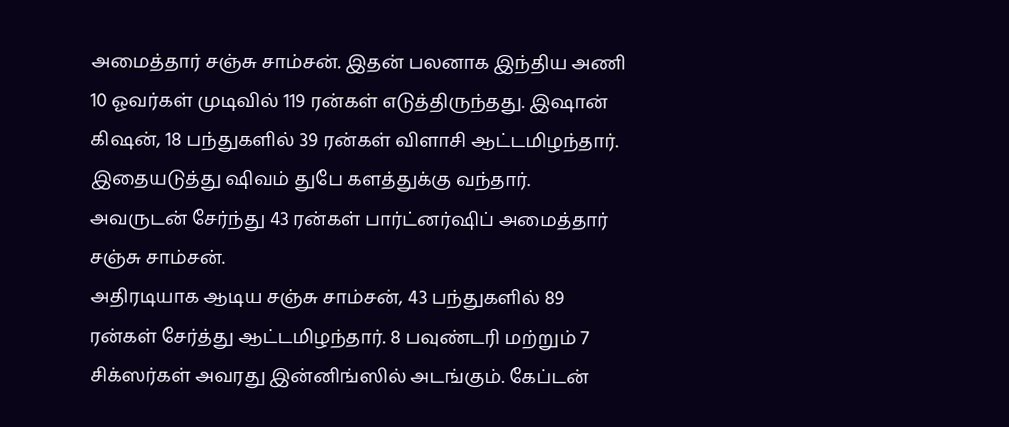அமைத்தார் சஞ்சு சாம்சன். இதன் பலனாக இந்திய அணி 10 ஓவர்கள் முடிவில் 119 ரன்கள் எடுத்திருந்தது. இஷான் கிஷன், 18 பந்துகளில் 39 ரன்கள் விளாசி ஆட்டமிழந்தார். இதையடுத்து ஷிவம் துபே களத்துக்கு வந்தார். அவருடன் சேர்ந்து 43 ரன்கள் பார்ட்னர்ஷிப் அமைத்தார் சஞ்சு சாம்சன்.
அதிரடியாக ஆடிய சஞ்சு சாம்சன், 43 பந்துகளில் 89 ரன்கள் சேர்த்து ஆட்டமிழந்தார். 8 பவுண்டரி மற்றும் 7 சிக்ஸர்கள் அவரது இன்னிங்ஸில் அடங்கும். கேப்டன்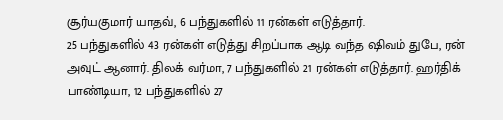சூர்யகுமார் யாதவ், 6 பந்துகளில் 11 ரன்கள் எடுத்தார்.
25 பந்துகளில் 43 ரன்கள் எடுத்து சிறப்பாக ஆடி வந்த ஷிவம் துபே, ரன் அவுட் ஆனார். திலக் வர்மா, 7 பந்துகளில் 21 ரன்கள் எடுத்தார். ஹர்திக் பாண்டியா, 12 பந்துகளில் 27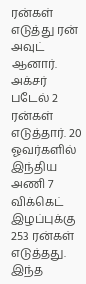ரன்கள் எடுத்து ரன் அவுட் ஆனார். அக்சர் படேல் 2 ரன்கள் எடுத்தார். 20 ஓவர்களில் இந்திய அணி 7 விக்கெட் இழப்புக்கு 253 ரன்கள் எடுத்தது. இந்த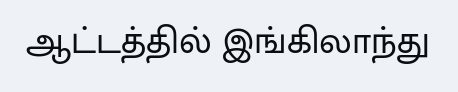ஆட்டத்தில் இங்கிலாந்து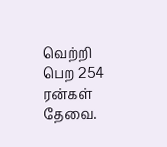வெற்றி பெற 254 ரன்கள் தேவை.